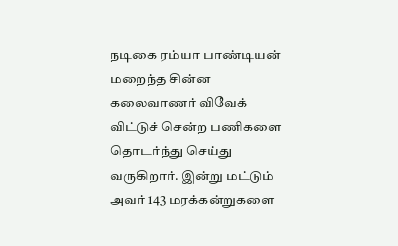நடிகை ரம்யா பாண்டியன் மறைந்த சின்ன கலைவாணர் விவேக் விட்டுச் சென்ற பணிகளை தொடர்ந்து செய்து வருகிறார். இன்று மட்டும் அவர் 143 மரக்கன்றுகளை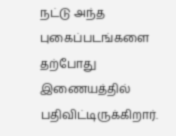நட்டு அந்த புகைப்படங்களை தற்போது இணையத்தில் பதிவிட்டிருக்கிறார்.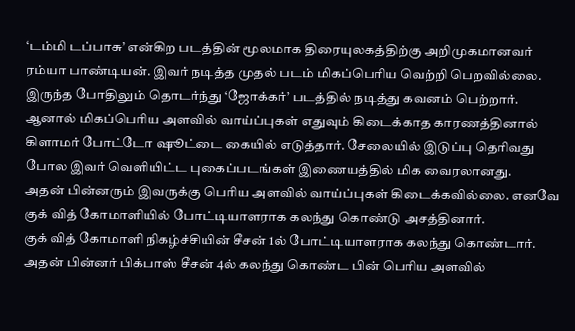‘டம்மி டப்பாசு’ என்கிற படத்தின் மூலமாக திரையுலகத்திற்கு அறிமுகமானவர் ரம்யா பாண்டியன். இவர் நடித்த முதல் படம் மிகப்பெரிய வெற்றி பெறவில்லை. இருந்த போதிலும் தொடர்ந்து ‘ஜோக்கர்’ படத்தில் நடித்து கவனம் பெற்றார்.
ஆனால் மிகப்பெரிய அளவில் வாய்ப்புகள் எதுவும் கிடைக்காத காரணத்தினால் கிளாமர் போட்டோ ஷூட்டை கையில் எடுத்தார். சேலையில் இடுப்பு தெரிவது போல இவர் வெளியிட்ட புகைப்படங்கள் இணையத்தில் மிக வைரலானது.
அதன் பின்னரும் இவருக்கு பெரிய அளவில் வாய்ப்புகள் கிடைக்கவில்லை. எனவே குக் வித் கோமாளியில் போட்டியாளராக கலந்து கொண்டு அசத்தினார்.
குக் வித் கோமாளி நிகழ்ச்சியின் சீசன் 1ல் போட்டியாளராக கலந்து கொண்டார். அதன் பின்னர் பிக்பாஸ் சீசன் 4ல் கலந்து கொண்ட பின் பெரிய அளவில்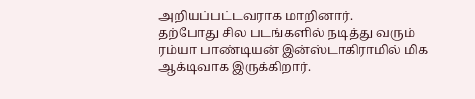அறியப்பட்டவராக மாறினார்.
தற்போது சில படங்களில் நடித்து வரும் ரம்யா பாண்டியன் இன்ஸ்டாகிராமில் மிக ஆக்டிவாக இருக்கிறார்.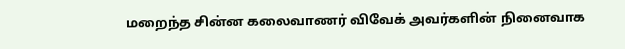மறைந்த சின்ன கலைவாணர் விவேக் அவர்களின் நினைவாக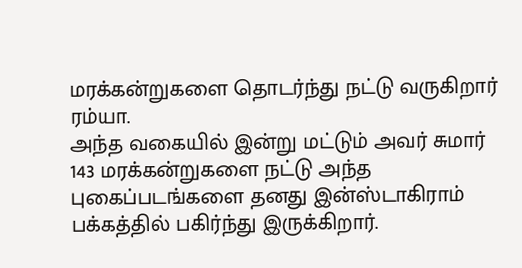மரக்கன்றுகளை தொடர்ந்து நட்டு வருகிறார் ரம்யா.
அந்த வகையில் இன்று மட்டும் அவர் சுமார் 143 மரக்கன்றுகளை நட்டு அந்த புகைப்படங்களை தனது இன்ஸ்டாகிராம் பக்கத்தில் பகிர்ந்து இருக்கிறார்.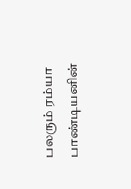பலரும் ரம்யா பாண்டியனின்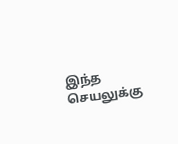இந்த செயலுக்கு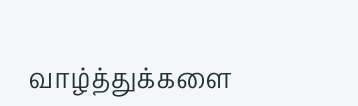வாழ்த்துக்களை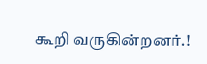கூறி வருகின்றனர்.!